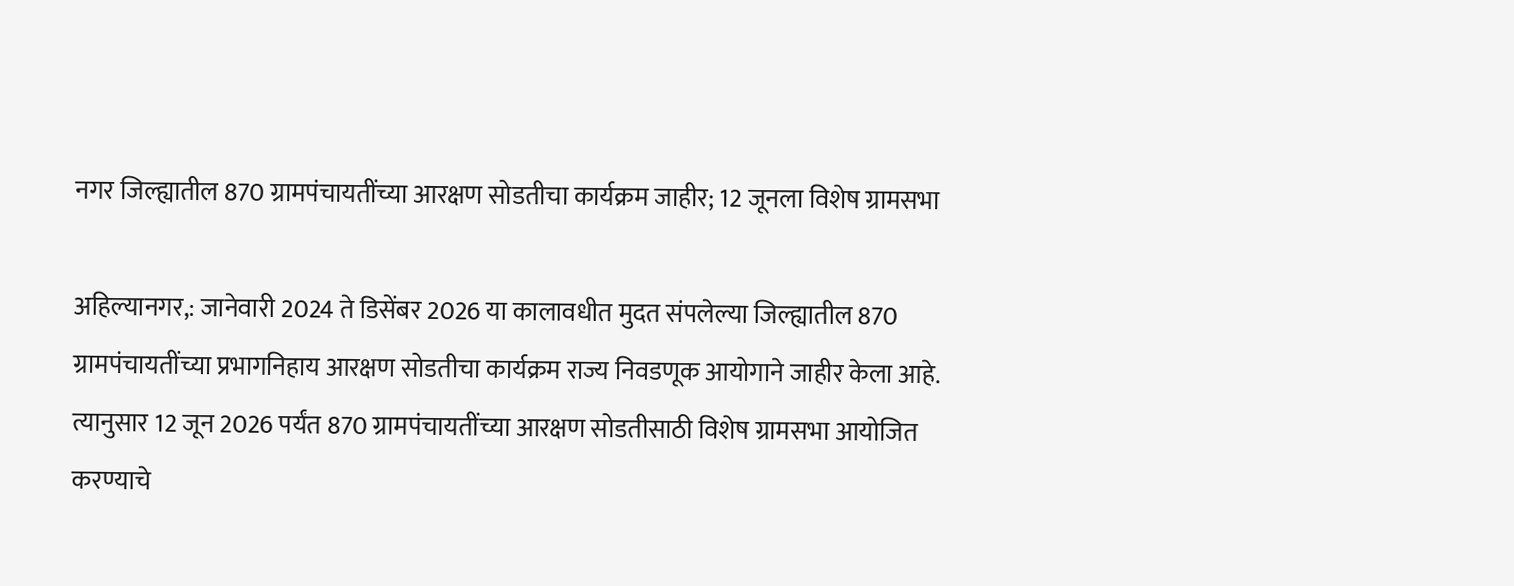नगर जिल्ह्यातील 870 ग्रामपंचायतींच्या आरक्षण सोडतीचा कार्यक्रम जाहीर; 12 जूनला विशेष ग्रामसभा

अहिल्यानगर,: जानेवारी 2024 ते डिसेंबर 2026 या कालावधीत मुदत संपलेल्या जिल्ह्यातील 870 ग्रामपंचायतींच्या प्रभागनिहाय आरक्षण सोडतीचा कार्यक्रम राज्य निवडणूक आयोगाने जाहीर केला आहे. त्यानुसार 12 जून 2026 पर्यंत 870 ग्रामपंचायतींच्या आरक्षण सोडतीसाठी विशेष ग्रामसभा आयोजित करण्याचे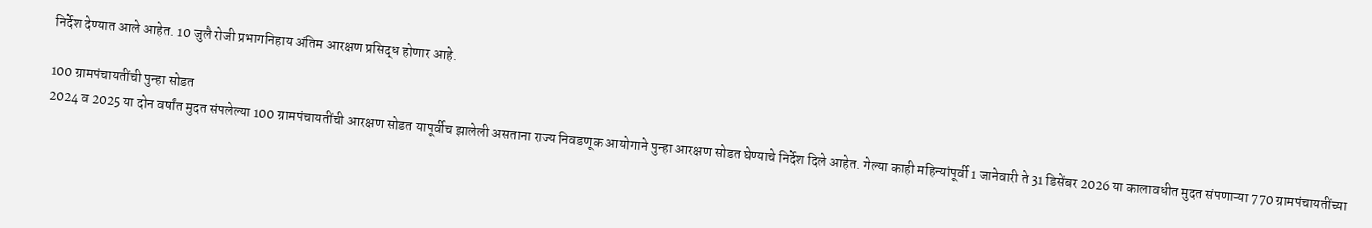निर्देश देण्यात आले आहेत. 10 जुलै रोजी प्रभागनिहाय अंतिम आरक्षण प्रसिद्ध होणार आहे.

100 ग्रामपंचायतींची पुन्हा सोडत
2024 व 2025 या दोन वर्षांत मुदत संपलेल्या 100 ग्रामपंचायतींची आरक्षण सोडत यापूर्वीच झालेली असताना राज्य निवडणूक आयोगाने पुन्हा आरक्षण सोडत घेण्याचे निर्देश दिले आहेत. गेल्या काही महिन्यांपूर्वी 1 जानेवारी ते 31 डिसेंबर 2026 या कालावधीत मुदत संपणाऱ्या 770 ग्रामपंचायतींच्या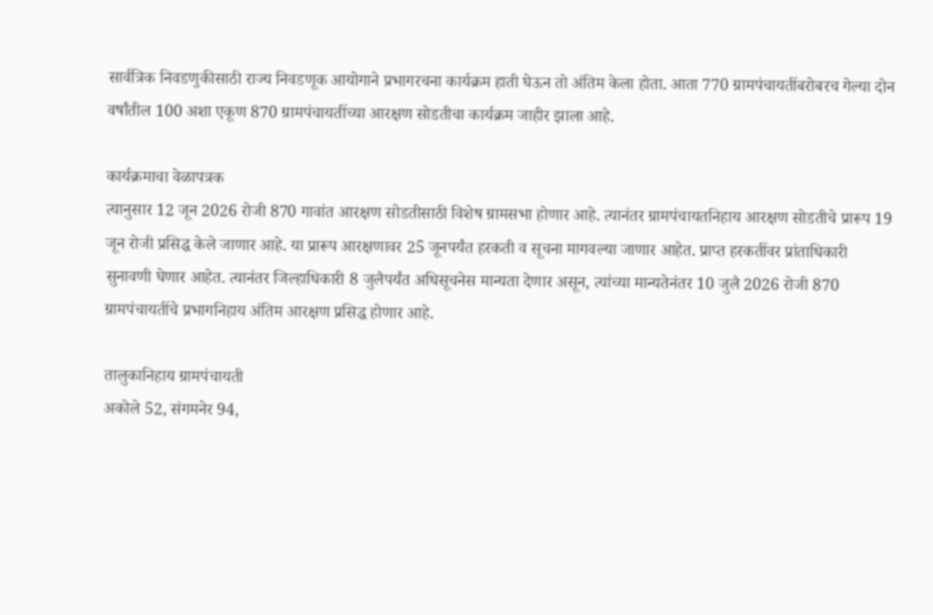सार्वत्रिक निवडणुकीसाठी राज्य निवडणूक आयोगाने प्रभागरचना कार्यक्रम हाती घेऊन तो अंतिम केला होता. आता 770 ग्रामपंचायतींबरोबरच गेल्या दोन वर्षांतील 100 अशा एकूण 870 ग्रामपंचायतींच्या आरक्षण सोडतीचा कार्यक्रम जाहीर झाला आहे.

कार्यक्रमाचा वेळापत्रक
त्यानुसार 12 जून 2026 रोजी 870 गावांत आरक्षण सोडतीसाठी विशेष ग्रामसभा होणार आहे. त्यानंतर ग्रामपंचायतनिहाय आरक्षण सोडतीचे प्रारूप 19 जून रोजी प्रसिद्ध केले जाणार आहे. या प्रारूप आरक्षणावर 25 जूनपर्यंत हरकती व सूचना मागवल्या जाणार आहेत. प्राप्त हरकतींवर प्रांताधिकारी सुनावणी घेणार आहेत. त्यानंतर जिल्हाधिकारी 8 जुलैपर्यंत अधिसूचनेस मान्यता देणार असून, त्यांच्या मान्यतेनंतर 10 जुलै 2026 रोजी 870 ग्रामपंचायतींचे प्रभागनिहाय अंतिम आरक्षण प्रसिद्ध होणार आहे.

तालुकानिहाय ग्रामपंचायती
अकोले 52, संगमनेर 94,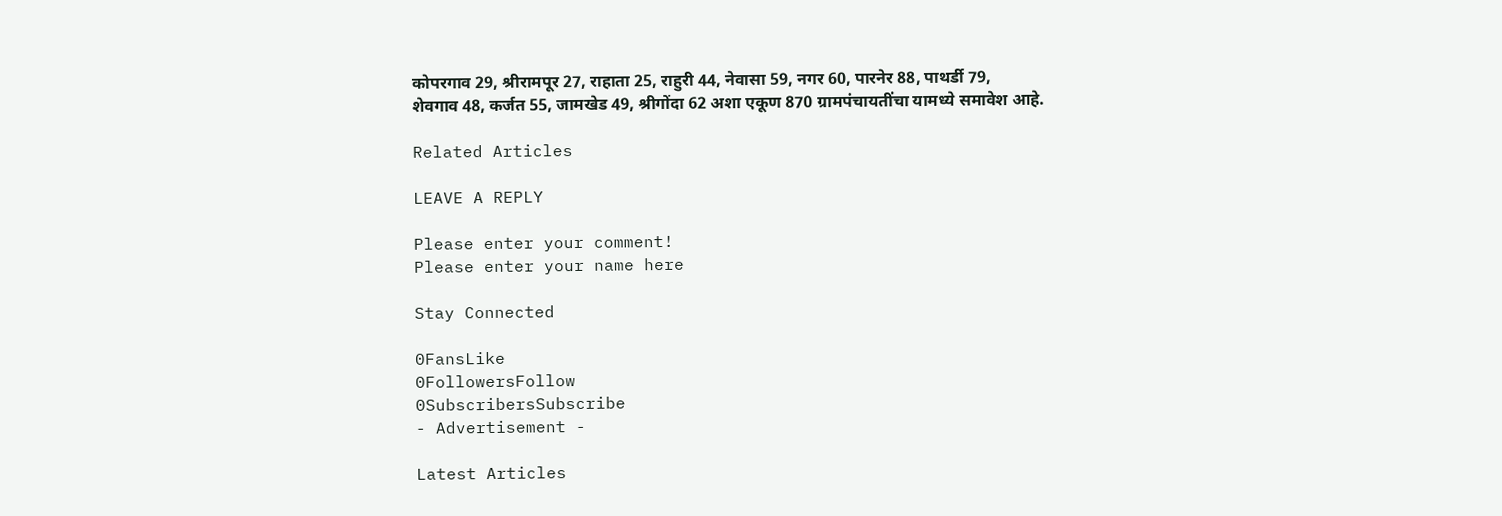कोपरगाव 29, श्रीरामपूर 27, राहाता 25, राहुरी 44, नेवासा 59, नगर 60, पारनेर 88, पाथर्डी 79, शेवगाव 48, कर्जत 55, जामखेड 49, श्रीगोंदा 62 अशा एकूण 870 ग्रामपंचायतींचा यामध्ये समावेश आहे.

Related Articles

LEAVE A REPLY

Please enter your comment!
Please enter your name here

Stay Connected

0FansLike
0FollowersFollow
0SubscribersSubscribe
- Advertisement -

Latest Articles